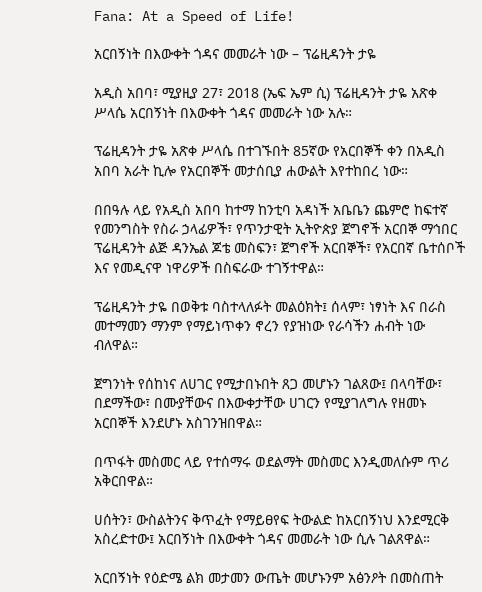Fana: At a Speed of Life!

አርበኝነት በእውቀት ጎዳና መመራት ነው – ፕሬዚዳንት ታዬ

አዲስ አበባ፣ ሚያዚያ 27፣ 2018 (ኤፍ ኤም ሲ) ፕሬዚዳንት ታዬ አጽቀ ሥላሴ አርበኝነት በእውቀት ጎዳና መመራት ነው አሉ።

ፕሬዚዳንት ታዬ አጽቀ ሥላሴ በተገኙበት 85ኛው የአርበኞች ቀን በአዲስ አበባ አራት ኪሎ የአርበኞች መታሰቢያ ሐውልት እየተከበረ ነው።

በበዓሉ ላይ የአዲስ አበባ ከተማ ከንቲባ አዳነች አቤቤን ጨምሮ ከፍተኛ የመንግስት የስራ ኃላፊዎች፣ የጥንታዊት ኢትዮጵያ ጀግኖች አርበኞ ማኅበር ፕሬዚዳንት ልጅ ዳንኤል ጆቴ መስፍን፣ ጀግኖች አርበኞች፣ የአርበኛ ቤተሰቦች እና የመዲናዋ ነዋሪዎች በስፍራው ተገኝተዋል።

ፕሬዚዳንት ታዬ በወቅቱ ባስተላለፉት መልዕክት፤ ሰላም፣ ነፃነት እና በራስ መተማመን ማንም የማይነጥቀን ኖረን የያዝነው የራሳችን ሐብት ነው ብለዋል።

ጀግንነት የሰከነና ለሀገር የሚታበኑበት ጸጋ መሆኑን ገልጸው፤ በላባቸው፣ በደማችው፣ በሙያቸውና በእውቀታቸው ሀገርን የሚያገለግሉ የዘመኑ አርበኞች እንደሆኑ አስገንዝበዋል።

በጥፋት መስመር ላይ የተሰማሩ ወደልማት መስመር እንዲመለሱም ጥሪ አቅርበዋል።

ሀሰትን፣ ውስልትንና ቅጥፈት የማይፀየፍ ትውልድ ከአርበኝነህ እንደሚርቅ አስረድተው፤ አርበኝነት በእውቀት ጎዳና መመራት ነው ሲሉ ገልጸዋል።

አርበኝነት የዕድሜ ልክ መታመን ውጤት መሆኑንም አፅንዖት በመስጠት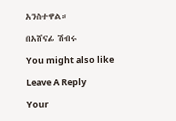አንስተዋል።

በአሸናፊ ሽብሩ

You might also like

Leave A Reply

Your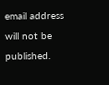email address will not be published.